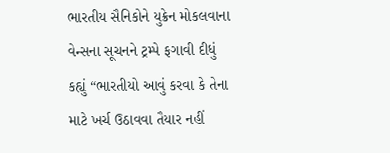ભારતીય સૈનિકોને યુક્રેન મોકલવાના વેન્સના સૂચનને ટ્રમ્પે ફગાવી દીધું
કહ્યું “ભારતીયો આવું કરવા કે તેના માટે ખર્ચ ઉઠાવવા તૈયાર નહીં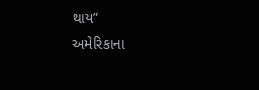થાય”
અમેરિકાના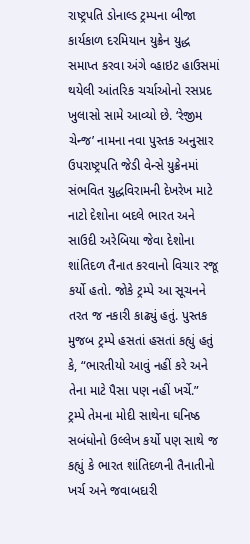રાષ્ટ્રપતિ ડોનાલ્ડ ટ્રમ્પના બીજા કાર્યકાળ દરમિયાન યુક્રેન યુદ્ધ સમાપ્ત કરવા અંગે વ્હાઇટ હાઉસમાં થયેલી આંતરિક ચર્ચાઓનો રસપ્રદ ખુલાસો સામે આવ્યો છે. ‘રેજીમ ચેન્જ’ નામના નવા પુસ્તક અનુસાર ઉપરાષ્ટ્રપતિ જેડી વેન્સે યુક્રેનમાં સંભવિત યુદ્ધવિરામની દેખરેખ માટે નાટો દેશોના બદલે ભારત અને સાઉદી અરેબિયા જેવા દેશોના શાંતિદળ તૈનાત કરવાનો વિચાર રજૂ કર્યો હતો. જોકે ટ્રમ્પે આ સૂચનને તરત જ નકારી કાઢ્યું હતું. પુસ્તક મુજબ ટ્રમ્પે હસતાં હસતાં કહ્યું હતું કે, “ભારતીયો આવું નહીં કરે અને તેના માટે પૈસા પણ નહીં ખર્ચે.”
ટ્રમ્પે તેમના મોદી સાથેના ઘનિષ્ઠ સબંધોનો ઉલ્લેખ કર્યો પણ સાથે જ કહ્યું કે ભારત શાંતિદળની તૈનાતીનો ખર્ચ અને જવાબદારી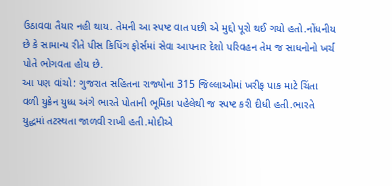ઉઠાવવા તૈયાર નહી થાય. તેમની આ સ્પષ્ટ વાત પછી એ મુદ્દો પૂરો થઈ ગયો હતો.નોંધનીય છે કે સામાન્ય રીતે પીસ કિપિંગ ફોર્સમાં સેવા આપનાર દેશો પરિવહન તેમ જ સાધનોનો ખર્ચ પોતે ભોગવતા હોય છે.
આ પણ વાંચો: ગુજરાત સહિતના રાજ્યોના 315 જિલ્લાઓમાં ખરીફ પાક માટે ચિંતા
વળી યુક્રેન યુધ્ધ અંગે ભારતે પોતાની ભૂમિકા પહેલેથી જ સ્પષ્ટ કરી દીધી હતી.ભારતે યુદ્ધમાં તટસ્થતા જાળવી રાખી હતી.મોદીએ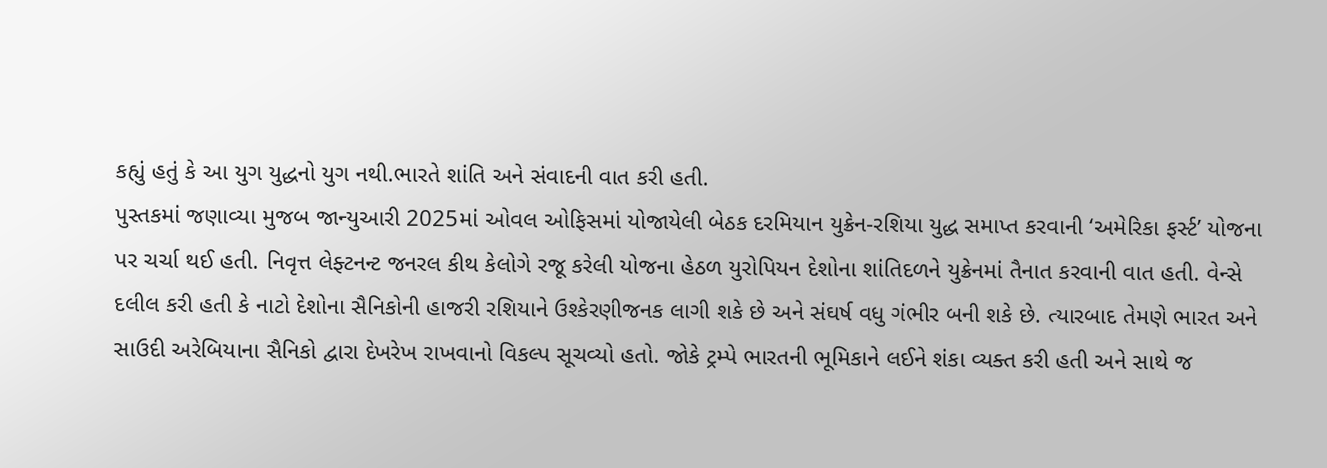કહ્યું હતું કે આ યુગ યુદ્ધનો યુગ નથી.ભારતે શાંતિ અને સંવાદની વાત કરી હતી.
પુસ્તકમાં જણાવ્યા મુજબ જાન્યુઆરી 2025માં ઓવલ ઓફિસમાં યોજાયેલી બેઠક દરમિયાન યુક્રેન-રશિયા યુદ્ધ સમાપ્ત કરવાની ‘અમેરિકા ફર્સ્ટ’ યોજના પર ચર્ચા થઈ હતી. નિવૃત્ત લેફ્ટનન્ટ જનરલ કીથ કેલોગે રજૂ કરેલી યોજના હેઠળ યુરોપિયન દેશોના શાંતિદળને યુક્રેનમાં તૈનાત કરવાની વાત હતી. વેન્સે દલીલ કરી હતી કે નાટો દેશોના સૈનિકોની હાજરી રશિયાને ઉશ્કેરણીજનક લાગી શકે છે અને સંઘર્ષ વધુ ગંભીર બની શકે છે. ત્યારબાદ તેમણે ભારત અને સાઉદી અરેબિયાના સૈનિકો દ્વારા દેખરેખ રાખવાનો વિકલ્પ સૂચવ્યો હતો. જોકે ટ્રમ્પે ભારતની ભૂમિકાને લઈને શંકા વ્યક્ત કરી હતી અને સાથે જ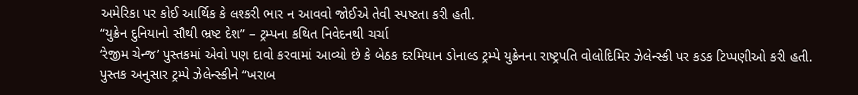અમેરિકા પર કોઈ આર્થિક કે લશ્કરી ભાર ન આવવો જોઈએ તેવી સ્પષ્ટતા કરી હતી.
“યુક્રેન દુનિયાનો સૌથી ભ્રષ્ટ દેશ” – ટ્રમ્પના કથિત નિવેદનથી ચર્ચા
‘રેજીમ ચેન્જ’ પુસ્તકમાં એવો પણ દાવો કરવામાં આવ્યો છે કે બેઠક દરમિયાન ડોનાલ્ડ ટ્રમ્પે યુક્રેનના રાષ્ટ્રપતિ વોલોદિમિર ઝેલેન્સ્કી પર કડક ટિપ્પણીઓ કરી હતી. પુસ્તક અનુસાર ટ્રમ્પે ઝેલેન્સ્કીને “ખરાબ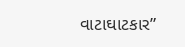વાટાઘાટકાર”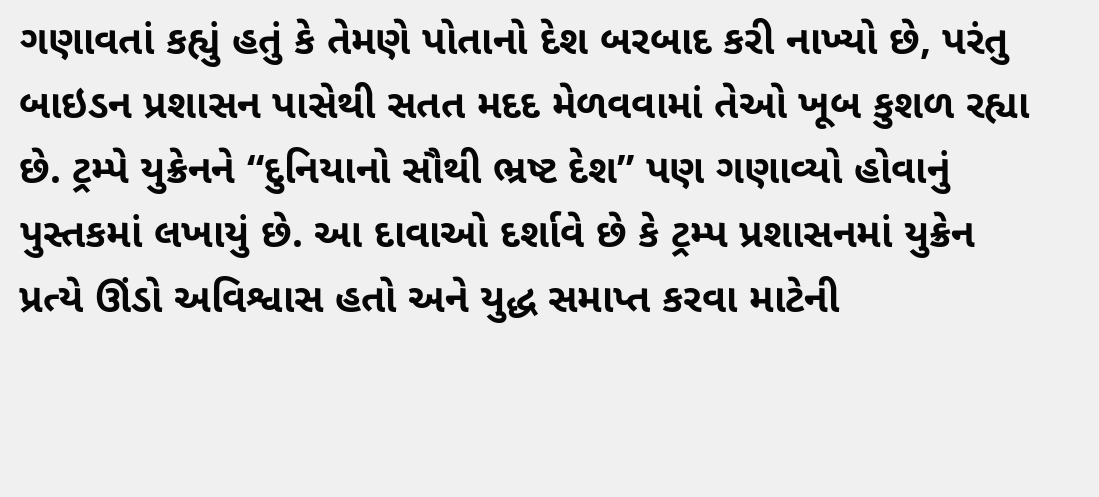ગણાવતાં કહ્યું હતું કે તેમણે પોતાનો દેશ બરબાદ કરી નાખ્યો છે, પરંતુ બાઇડન પ્રશાસન પાસેથી સતત મદદ મેળવવામાં તેઓ ખૂબ કુશળ રહ્યા છે. ટ્રમ્પે યુક્રેનને “દુનિયાનો સૌથી ભ્રષ્ટ દેશ” પણ ગણાવ્યો હોવાનું પુસ્તકમાં લખાયું છે. આ દાવાઓ દર્શાવે છે કે ટ્રમ્પ પ્રશાસનમાં યુક્રેન પ્રત્યે ઊંડો અવિશ્વાસ હતો અને યુદ્ધ સમાપ્ત કરવા માટેની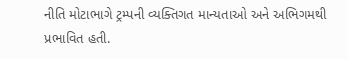નીતિ મોટાભાગે ટ્રમ્પની વ્યક્તિગત માન્યતાઓ અને અભિગમથી પ્રભાવિત હતી.